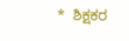*  ಶಿಕ್ಷಕರ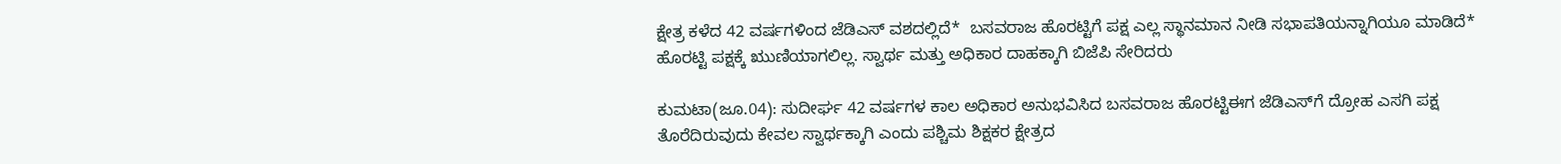ಕ್ಷೇತ್ರ ಕಳೆದ 42 ವರ್ಷಗಳಿಂದ ಜೆಡಿಎಸ್‌ ವಶದಲ್ಲಿದೆ*  ಬಸವರಾಜ ಹೊರಟ್ಟಿಗೆ ಪಕ್ಷ ಎಲ್ಲ ಸ್ಥಾನಮಾನ ನೀಡಿ ಸಭಾಪತಿಯನ್ನಾಗಿಯೂ ಮಾಡಿದೆ*  ಹೊರಟ್ಟಿ ಪಕ್ಷಕ್ಕೆ ಋುಣಿಯಾಗಲಿಲ್ಲ. ಸ್ವಾರ್ಥ ಮತ್ತು ಅಧಿಕಾರ ದಾಹಕ್ಕಾಗಿ ಬಿಜೆಪಿ ಸೇರಿದರು

ಕುಮಟಾ(ಜೂ.04): ಸುದೀರ್ಘ 42 ವರ್ಷಗಳ ಕಾಲ ಅಧಿಕಾರ ಅನುಭವಿಸಿದ ಬಸವರಾಜ ಹೊರಟ್ಟಿಈಗ ಜೆಡಿಎಸ್‌ಗೆ ದ್ರೋಹ ಎಸಗಿ ಪಕ್ಷ ತೊರೆದಿರುವುದು ಕೇವಲ ಸ್ವಾರ್ಥಕ್ಕಾಗಿ ಎಂದು ಪಶ್ಚಿಮ ಶಿಕ್ಷಕರ ಕ್ಷೇತ್ರದ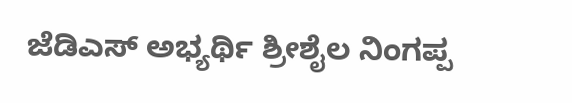ಜೆಡಿಎಸ್‌ ಅಭ್ಯರ್ಥಿ ಶ್ರೀಶೈಲ ನಿಂಗಪ್ಪ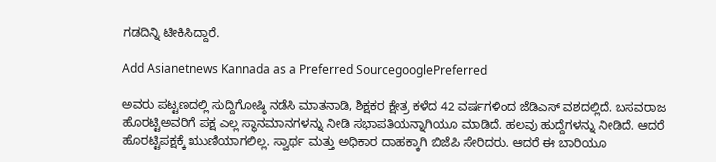ಗಡದಿನ್ನಿ ಟೀಕಿಸಿದ್ದಾರೆ.

Add Asianetnews Kannada as a Preferred SourcegooglePreferred

ಅವರು ಪಟ್ಟಣದಲ್ಲಿ ಸುದ್ದಿಗೋಷ್ಠಿ ನಡೆಸಿ ಮಾತನಾಡಿ, ಶಿಕ್ಷಕರ ಕ್ಷೇತ್ರ ಕಳೆದ 42 ವರ್ಷಗಳಿಂದ ಜೆಡಿಎಸ್‌ ವಶದಲ್ಲಿದೆ. ಬಸವರಾಜ ಹೊರಟ್ಟಿಅವರಿಗೆ ಪಕ್ಷ ಎಲ್ಲ ಸ್ಥಾನಮಾನಗಳನ್ನು ನೀಡಿ ಸಭಾಪತಿಯನ್ನಾಗಿಯೂ ಮಾಡಿದೆ. ಹಲವು ಹುದ್ದೆಗಳನ್ನು ನೀಡಿದೆ. ಆದರೆ ಹೊರಟ್ಟಿಪಕ್ಷಕ್ಕೆ ಋುಣಿಯಾಗಲಿಲ್ಲ. ಸ್ವಾರ್ಥ ಮತ್ತು ಅಧಿಕಾರ ದಾಹಕ್ಕಾಗಿ ಬಿಜೆಪಿ ಸೇರಿದರು. ಆದರೆ ಈ ಬಾರಿಯೂ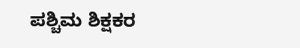ಪಶ್ಚಿಮ ಶಿಕ್ಷಕರ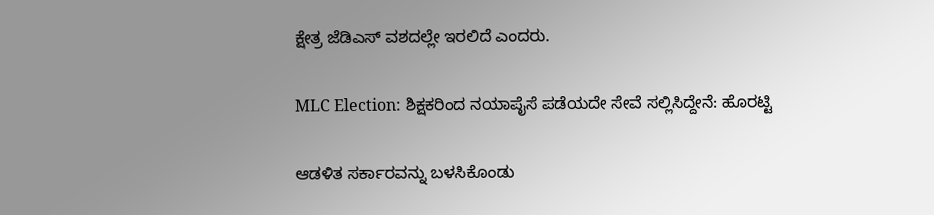ಕ್ಷೇತ್ರ ಜೆಡಿಎಸ್‌ ವಶದಲ್ಲೇ ಇರಲಿದೆ ಎಂದರು.

MLC Election: ಶಿಕ್ಷಕರಿಂದ ನಯಾಪೈಸೆ ಪಡೆಯದೇ ಸೇವೆ ಸಲ್ಲಿಸಿದ್ದೇನೆ: ಹೊರಟ್ಟಿ

ಆಡಳಿತ ಸರ್ಕಾರವನ್ನು ಬಳಸಿಕೊಂಡು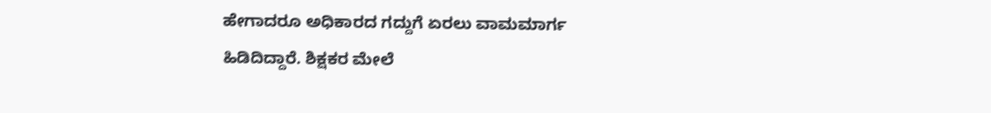ಹೇಗಾದರೂ ಅಧಿಕಾರದ ಗದ್ದುಗೆ ಏರಲು ವಾಮಮಾರ್ಗ ಹಿಡಿದಿದ್ದಾರೆ. ಶಿಕ್ಷಕರ ಮೇಲೆ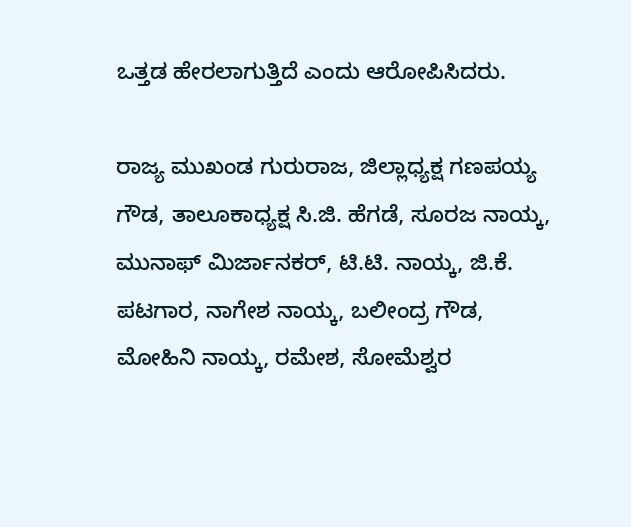ಒತ್ತಡ ಹೇರಲಾಗುತ್ತಿದೆ ಎಂದು ಆರೋಪಿಸಿದರು.

ರಾಜ್ಯ ಮುಖಂಡ ಗುರುರಾಜ, ಜಿಲ್ಲಾಧ್ಯಕ್ಷ ಗಣಪಯ್ಯ ಗೌಡ, ತಾಲೂಕಾಧ್ಯಕ್ಷ ಸಿ.ಜಿ. ಹೆಗಡೆ, ಸೂರಜ ನಾಯ್ಕ, ಮುನಾಫ್‌ ಮಿರ್ಜಾನಕರ್‌, ಟಿ.ಟಿ. ನಾಯ್ಕ, ಜಿ.ಕೆ. ಪಟಗಾರ, ನಾಗೇಶ ನಾಯ್ಕ, ಬಲೀಂದ್ರ ಗೌಡ, ಮೋಹಿನಿ ನಾಯ್ಕ, ರಮೇಶ, ಸೋಮೆಶ್ವರ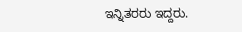ಇನ್ನಿತರರು ಇದ್ದರು.